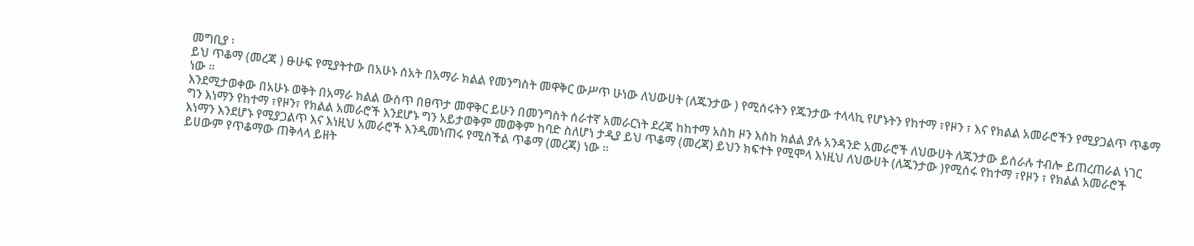መግቢያ ፡
ይህ ጥቆማ (መረጃ ) ፁሁፍ የሚያትተው በአሁኑ ሰአት በአማራ ክልል የመንግስት መዋቅር ውሥጥ ሁነው ለህውሀት (ለጁንታው ) የሚሰሩትን የጁንታው ተላላኪ የሆኑትን የከተማ ፣የዞን ፣ እና የክልል አመራሮችን የሚያጋልጥ ጥቆማ ነው ፡፡
እንደሚታወቀው በአሁኑ ወቅት በአማራ ክልል ውስጥ በፀጥታ መዋቅር ይሁን በመንግስት ሰራተኛ አመራርነት ደረጃ ከከተማ አስከ ዞን እስከ ክልል ያሉ አንዳንድ አመራሮች ለህውሀት ለጁንታው ይሰራሉ ተብሎ ይጠረጠራል ነገር ግን እነማን የከተማ ፣የዞን፣ የክልል አመራሮች እንደሆኑ ግን አይታወቅም መወቅም ከባድ ስለሆነ ታዲያ ይህ ጥቆማ (መረጃ) ይህን ክፍተት የሚሞላ እነዚህ ለህውሀት (ለጁንታው )የሚሰሩ የከተማ ፣የዞን ፣ የክልል አመራሮች እነማን እንደሆኑ የሚያጋልጥ እና እነዚህ አመራሮች እንዲመነጠሩ የሚስችል ጥቆማ (መረጃ) ነው ፡፡
ይሀውም የጥቆማው ጠቅላላ ይዘት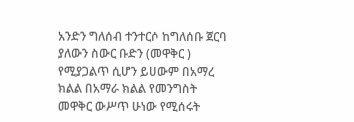አንድን ግለሰብ ተንተርሶ ከግለሰቡ ጀርባ ያለውን ስውር ቡድን (መዋቅር ) የሚያጋልጥ ሲሆን ይሀውም በአማረ ክልል በአማራ ክልል የመንግስት መዋቅር ውሥጥ ሁነው የሚሰሩት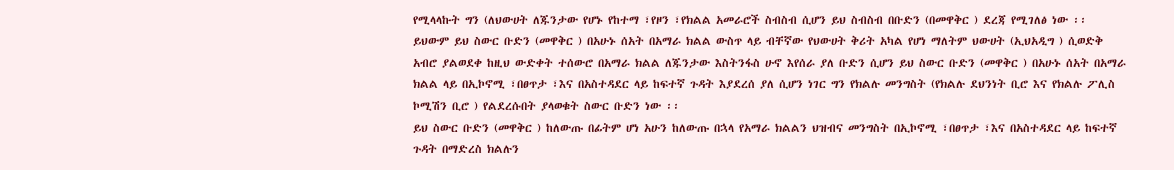የሚላላኩት ግን (ለህውሀት ለጁንታው የሆኑ የከተማ ፣የዞን ፣የክልል አመራሮች ስብስብ ሲሆን ይህ ስብስብ በቡድን (በመዋቅር ) ደረጃ የሚገለፅ ነው ፡፡
ይህውም ይህ ስውር ቡድን (መዋቅር ) በአሁኑ ሰአት በአማራ ክልል ውስጥ ላይ ብቸኛው የህውሀት ቅሪት አካል የሆነ ማለትም ህውሀት (ኢህአዲግ ) ሲወድቅ አብሮ ያልወደቀ ከዚህ ውድቀት ተሰውሮ በአማራ ክልል ለጁንታው እስትንፋስ ሁኖ እየሰራ ያለ ቡድን ሲሆን ይህ ስውር ቡድን (መዋቅር ) በአሁኑ ሰአት በአማራ ክልል ላይ በኢኮኖሚ ፣በፀጥታ ፣እና በአስተዳደር ላይ ከፍተኛ ጉዳት እያደረሰ ያለ ሲሆን ነገር ግን የክልሉ መንግስት (የክልሉ ደህንነት ቢሮ እና የክልሉ ፖሊስ ኮሚሽን ቢሮ ) የልደረሱበት ያላወቁት ስውር ቡድን ነው ፡፡
ይህ ስውር ቡድን (መዋቅር ) ከለውጡ በፊትም ሆነ አሁን ከለውጡ በኋላ የአማራ ክልልን ህዝብና መንግስት በኢኮኖሚ ፣በፀጥታ ፣እና በአስተዳደር ላይ ከፍተኛ ጉዳት በማድረስ ክልሉን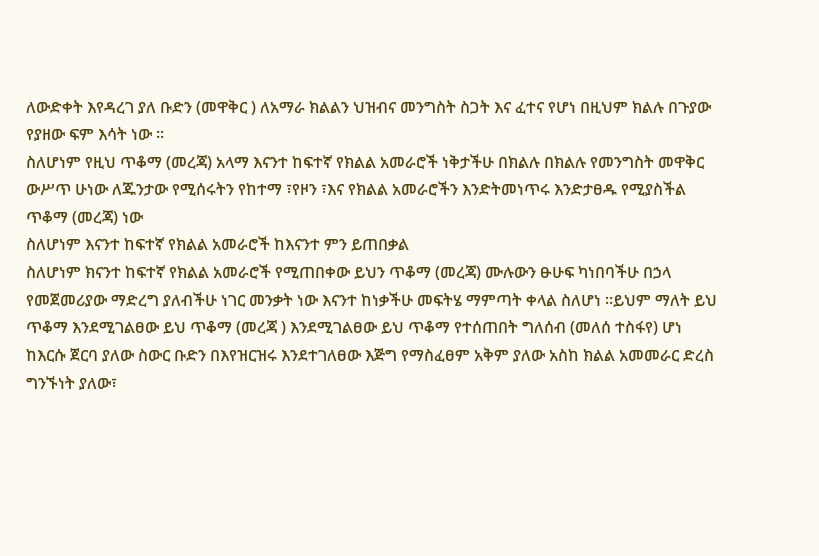ለውድቀት እየዳረገ ያለ ቡድን (መዋቅር ) ለአማራ ክልልን ህዝብና መንግስት ስጋት እና ፈተና የሆነ በዚህም ክልሉ በጉያው የያዘው ፍም እሳት ነው ፡፡
ስለሆነም የዚህ ጥቆማ (መረጃ) አላማ እናንተ ከፍተኛ የክልል አመራሮች ነቅታችሁ በክልሉ በክልሉ የመንግስት መዋቅር ውሥጥ ሁነው ለጁንታው የሚሰሩትን የከተማ ፣የዞን ፣እና የክልል አመራሮችን እንድትመነጥሩ እንድታፀዱ የሚያስችል ጥቆማ (መረጃ) ነው
ስለሆነም እናንተ ከፍተኛ የክልል አመራሮች ከእናንተ ምን ይጠበቃል
ስለሆነም ክናንተ ከፍተኛ የክልል አመራሮች የሚጠበቀው ይህን ጥቆማ (መረጃ) ሙሉውን ፁሁፍ ካነበባችሁ በኃላ የመጀመሪያው ማድረግ ያለብችሁ ነገር መንቃት ነው እናንተ ከነቃችሁ መፍትሄ ማምጣት ቀላል ስለሆነ ፡፡ይህም ማለት ይህ ጥቆማ እንደሚገልፀው ይህ ጥቆማ (መረጃ ) እንደሚገልፀው ይህ ጥቆማ የተሰጠበት ግለሰብ (መለሰ ተስፋየ) ሆነ ከእርሱ ጀርባ ያለው ስውር ቡድን በእየዝርዝሩ እንደተገለፀው እጅግ የማስፈፀም አቅም ያለው አስከ ክልል አመመራር ድረስ ግንኙነት ያለው፣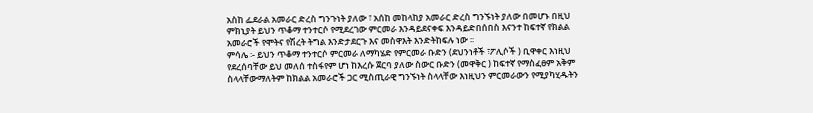አስከ ፌደራል አመራር ድረስ ግንጉነት ያለው ፣ አሰከ መከላከያ አመራር ድረስ ግንኙነት ያለው በመሆኑ በዚህ ምክኒያት ይህን ጥቆማ ተንተርሶ የሚደረገው ምርመራ እንዳይደናቀፍ እንዳይድበሰበስ እናንተ ከፍተኛ የክልል አመራሮች የሞትና የሽረት ትግል እንድታደርጉ እና መስዋእት እንድትከፍሉ ነው ፡፡
ምሳሌ ፡- ይህን ጥቆማ ተንተርሶ ምርመራ ለማካሄድ የምርመራ ቡድን (ደህንነቶች ፣ፖሊሶች ) ቢዋቀር እነዚህ የደረሰባቸው ይህ መለሰ ተስፋየም ሆነ ከእረሱ ጀርባ ያለው ስውር ቡድን (መዋቅር ) ከፍተኛ የማስፈፀም አቅም ስላላቸውማለትም ከክልል አመራሮች ጋር ሚስጢራዊ ግንኙነት ስላላቸው እነዚህን ምርመራውን የሚያካሂዱትን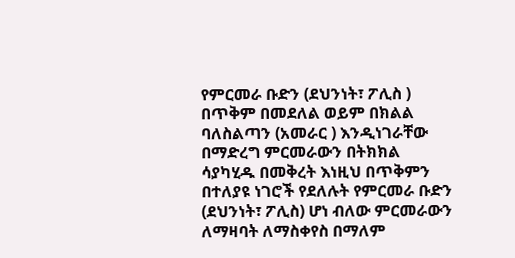የምርመራ ቡድን (ደህንነት፣ ፖሊስ ) በጥቅም በመደለል ወይም በክልል ባለስልጣን (አመራር ) እንዲነገራቸው በማድረግ ምርመራውን በትክክል ሳያካሂዱ በመቅረት እነዚህ በጥቅምን በተለያዩ ነገሮች የደለሉት የምርመራ ቡድን (ደህንነት፣ ፖሊስ) ሆነ ብለው ምርመራውን ለማዛባት ለማስቀየስ በማለም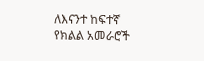ለእናንተ ከፍተኛ የክልል አመራሮች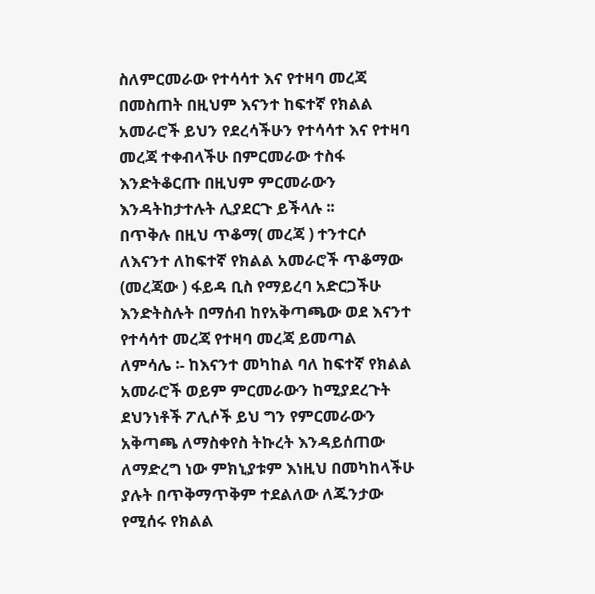ስለምርመራው የተሳሳተ እና የተዛባ መረጃ በመስጠት በዚህም እናንተ ከፍተኛ የክልል አመራሮች ይህን የደረሳችሁን የተሳሳተ እና የተዛባ መረጃ ተቀብላችሁ በምርመራው ተስፋ እንድትቆርጡ በዚህም ምርመራውን እንዳትከታተሉት ሊያደርጉ ይችላሉ ፡፡
በጥቅሉ በዚህ ጥቆማ( መረጃ ) ተንተርሶ ለእናንተ ለከፍተኛ የክልል አመራሮች ጥቆማው (መረጃው ) ፋይዳ ቢስ የማይረባ አድርጋችሁ እንድትስሉት በማሰብ ከየአቅጣጫው ወደ እናንተ የተሳሳተ መረጃ የተዛባ መረጃ ይመጣል
ለምሳሌ ፡- ከእናንተ መካከል ባለ ከፍተኛ የክልል አመራሮች ወይም ምርመራውን ከሚያደረጉት ደህንነቶች ፖሊሶች ይህ ግን የምርመራውን አቅጣጫ ለማስቀየስ ትኩረት እንዳይሰጠው ለማድረግ ነው ምክኒያቱም እነዚህ በመካከላችሁ ያሉት በጥቅማጥቅም ተደልለው ለጁንታው የሚሰሩ የክልል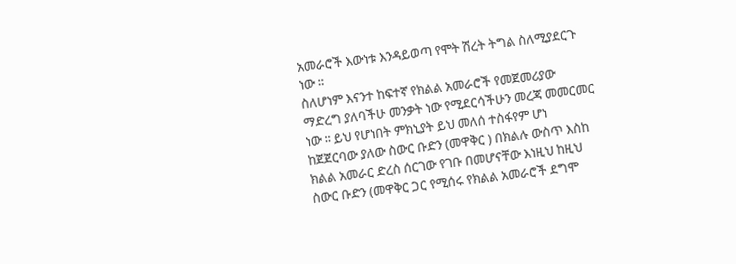አመራሮች እውነቱ እንዳይወጣ የሞት ሽረት ትግል ስለሚያደርጉ ነው ፡፡
ስለሆነም እናንተ ከፍተኛ የክልል አመራሮች የመጀመሪያው ማድረግ ያለባችሁ መንቃት ነው የሚደርሳችሁን መረጃ መመርመር ነው ፡፡ ይህ የሆነበት ምክኒያት ይህ መለሰ ተስፋየም ሆነ ከጀጀርባው ያለው ስውር ቡድን (መዋቅር ) በክልሉ ውስጥ እስከ ክልል አመራር ድረስ ሰርገው የገቡ በመሆናቸው እነዚህ ከዚህ ስውር ቡድን (መዋቅር ጋር የሚሰሩ የክልል አመራሮች ደግሞ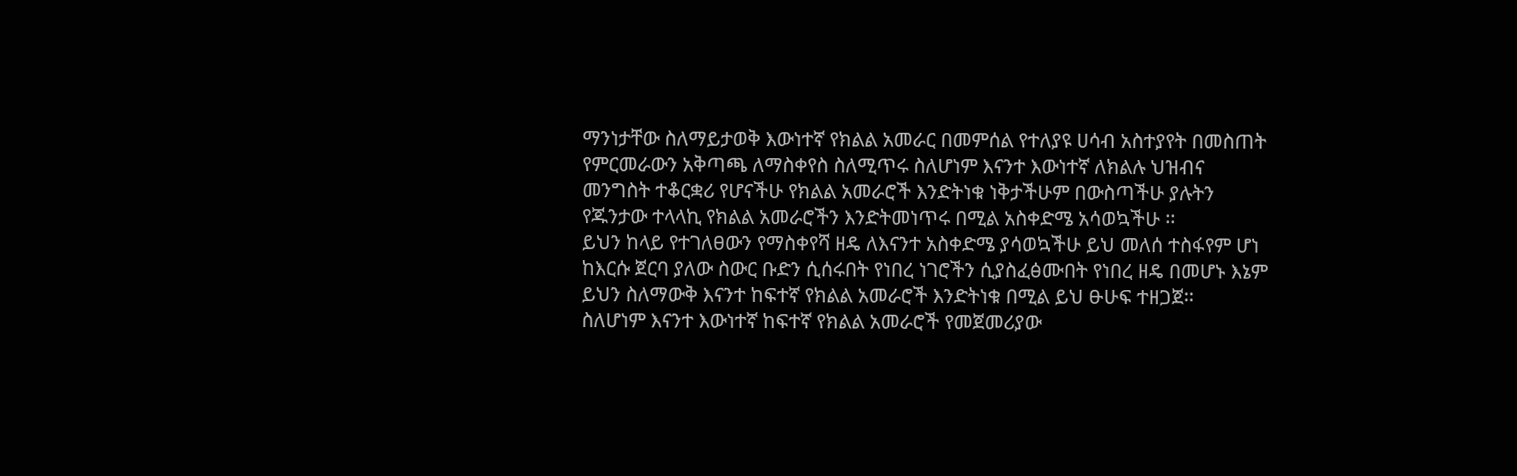ማንነታቸው ስለማይታወቅ እውነተኛ የክልል አመራር በመምሰል የተለያዩ ሀሳብ አስተያየት በመስጠት የምርመራውን አቅጣጫ ለማስቀየስ ስለሚጥሩ ስለሆነም እናንተ እውነተኛ ለክልሉ ህዝብና መንግስት ተቆርቋሪ የሆናችሁ የክልል አመራሮች እንድትነቁ ነቅታችሁም በውስጣችሁ ያሉትን የጁንታው ተላላኪ የክልል አመራሮችን እንድትመነጥሩ በሚል አስቀድሜ አሳወኳችሁ ፡፡
ይህን ከላይ የተገለፀውን የማስቀየሻ ዘዴ ለእናንተ አስቀድሜ ያሳወኳችሁ ይህ መለሰ ተስፋየም ሆነ ከእርሱ ጀርባ ያለው ስውር ቡድን ሲሰሩበት የነበረ ነገሮችን ሲያስፈፅሙበት የነበረ ዘዴ በመሆኑ እኔም ይህን ስለማውቅ እናንተ ከፍተኛ የክልል አመራሮች እንድትነቁ በሚል ይህ ፁሁፍ ተዘጋጀ፡፡
ስለሆነም እናንተ እውነተኛ ከፍተኛ የክልል አመራሮች የመጀመሪያው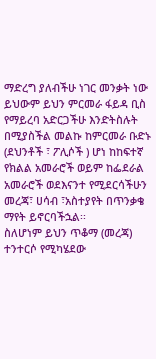ማድረግ ያለብችሁ ነገር መንቃት ነው ይህውም ይህን ምርመራ ፋይዳ ቢስ የማይረባ አድርጋችሁ እንድትስሉት በሚያስችል መልኩ ከምርመራ ቡድኑ (ደህንቶች ፣ ፖሊሶች ) ሆነ ከከፍተኛ የክልል አመራሮች ወይም ከፌደራል አመራሮች ወደእናንተ የሚደርሳችሁን መረጃ፣ ሀሳብ ፣አስተያየት በጥንቃቄ ማየት ይኖርባችኋል፡፡
ስለሆነም ይህን ጥቆማ (መረጃ) ተንተርሶ የሚካሄደው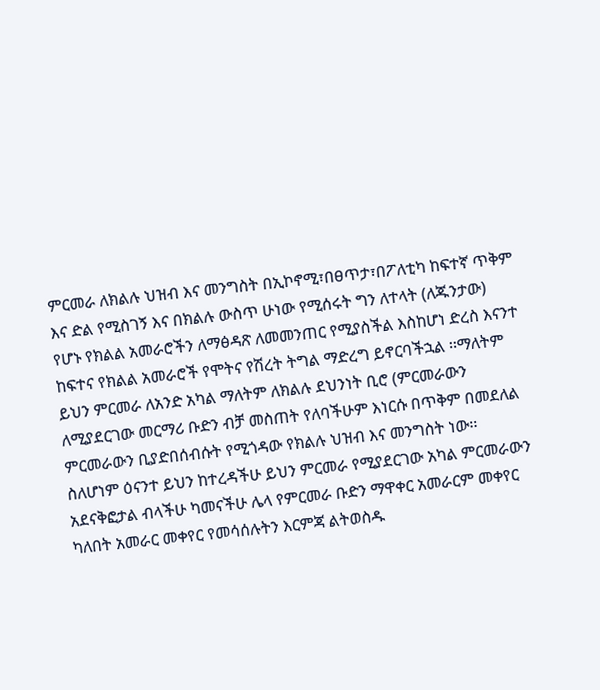ምርመራ ለክልሉ ህዝብ እና መንግስት በኢኮኖሚ፣በፀጥታ፣በፖለቲካ ከፍተኛ ጥቅም እና ድል የሚስገኝ እና በክልሉ ውስጥ ሁነው የሚሰሩት ግን ለተላት (ለጁንታው) የሆኑ የክልል አመራሮችን ለማፅዳጽ ለመመንጠር የሚያስችል እስከሆነ ድረስ እናንተ ከፍተና የክልል አመራሮች የሞትና የሽረት ትግል ማድረግ ይኖርባችኋል ፡፡ማለትም ይህን ምርመራ ለአንድ አካል ማለትም ለክልሉ ደህንነት ቢሮ (ምርመራውን ለሚያደርገው መርማሪ ቡድን ብቻ መስጠት የለባችሁም እነርሱ በጥቅም በመደለል ምርመራውን ቢያድበሰብሱት የሚጎዳው የክልሉ ህዝብ እና መንግስት ነው፡፡
ስለሆነም ዕናንተ ይህን ከተረዳችሁ ይህን ምርመራ የሚያደርገው አካል ምርመራውን አደናቅፎታል ብላችሁ ካመናችሁ ሌላ የምርመራ ቡድን ማዋቀር አመራርም መቀየር ካለበት አመራር መቀየር የመሳሰሉትን እርምጃ ልትወስዱ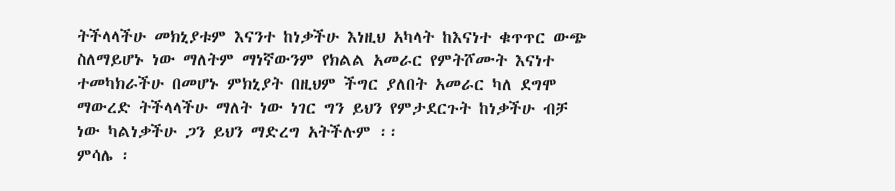ትችላላችሁ መክኒያቱም እናንተ ከነቃችሁ እነዚህ አካላት ከእናነተ ቁጥጥር ውጭ ስለማይሆኑ ነው ማለትም ማነኛውንም የክልል አመራር የምትሾሙት እናነተ ተመካክራችሁ በመሆኑ ምክኒያት በዚህም ችግር ያለበት አመራር ካለ ደግሞ ማውረድ ትችላላችሁ ማለት ነው ነገር ግን ይህን የምታደርጉት ከነቃችሁ ብቻ ነው ካልነቃችሁ ጋን ይህን ማድረግ አትችሉም ፡፡
ምሳሌ ፡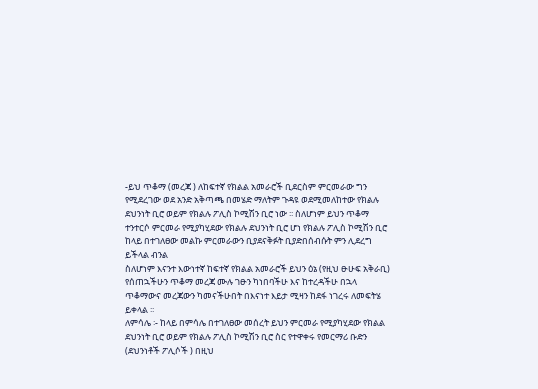-ይህ ጥቆማ (መረጃ ) ለከፍተኛ የክልል አመራሮች ቢደርስም ምርመራው ግን የሚደረገው ወደ አንድ አቅጣጫ በመሄድ ማለትም ጉዳዩ ወደሚመለከተው የክልሉ ደህንነት ቢሮ ወይም የክልሉ ፖሊስ ኮሚሽን ቢሮ ነው ፡፡ ስለሆነም ይህን ጥቆማ ተንተርሶ ምርመራ የሚያካሂደው የክልሉ ደህንነት ቢሮ ሆነ የክልሉ ፖሊስ ኮሚሽን ቢሮ ከላይ በተገለፀው መልኩ ምርመራውን ቢያደናቅፉት ቢያድበሰብሱት ምን ሊደረግ ይችላል ብንል
ስለሆነም እናንተ እውነተኛ ከፍተኛ የክልል አመራሮች ይህን ዕኔ (የዚህ ፁሁፍ አቅራቢ) የሰጠኋችሁን ጥቆማ መረጃ ሙሉ ገፁን ካነበባችሁ እና ከተረዳችሁ በኋላ ጥቆማውና መረጃውን ካመናችሁበት በእናነተ እይታ ሚዛን ከደፋ ነገረሩ ለመፍትሄ ይቀላል ፡፡
ለምሳሌ ፡- ከላይ በምሳሌ በተገለፀው መሰረት ይህን ምርመራ የሚያካሂደው የክልል ደህንነት ቢሮ ወይም የክልሉ ፖሊስ ኮሚሽን ቢሮ ስር የተዋቀሩ የመርማሪ ቡድን (ደህንነቶች ፖሊሶች ) በዚህ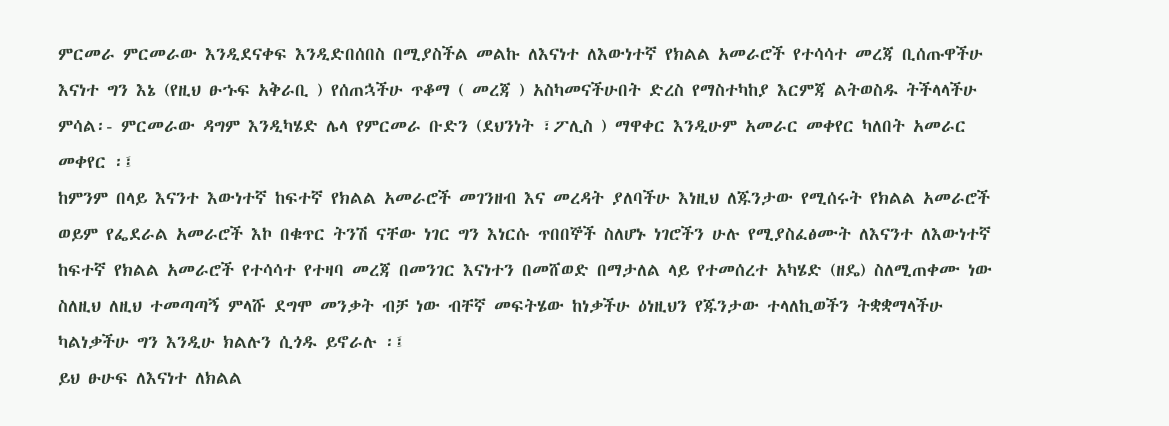ምርመራ ምርመራው እንዲደናቀፍ እንዲድበሰበስ በሚያስችል መልኩ ለእናነተ ለእውነተኛ የክልል አመራሮች የተሳሳተ መረጃ ቢሰጡዋችሁ እናነተ ግን እኔ (የዚህ ፁኁፍ አቅራቢ ) የሰጠኋችሁ ጥቆማ ( መረጃ ) አስካመናችሁበት ድረስ የማስተካከያ እርምጃ ልትወስዱ ትችላላችሁ ምሳል፡- ምርመራው ዳግም እንዲካሄድ ሌላ የምርመራ ቡድን (ደህንነት ፣ፖሊስ ) ማዋቀር እንዲሁም አመራር መቀየር ካለበት አመራር መቀየር ፡፤
ከምንም በላይ እናንተ እውነተኛ ከፍተኛ የክልል አመራሮች መገንዘብ እና መረዳት ያለባችሁ እነዚህ ለጁንታው የሚሰሩት የክልል አመራሮች ወይም የፌደራል አመራሮች እኮ በቁጥር ትንሽ ናቸው ነገር ግን እነርሱ ጥበበኞች ስለሆኑ ነገሮችን ሁሉ የሚያስፈፅሙት ለእናንተ ለእውነተኛ ከፍተኛ የክልል አመራሮች የተሳሳተ የተዛባ መረጃ በመንገር እናነተን በመሸወድ በማታለል ላይ የተመሰረተ አካሄድ (ዘዴ) ስለሚጠቀሙ ነው ስለዚህ ለዚህ ተመጣጣኝ ምላሹ ደግሞ መንቃት ብቻ ነው ብቸኛ መፍትሄው ከነቃችሁ ዕነዚህን የጁንታው ተላለኪወችን ትቋቋማላችሁ ካልነቃችሁ ግን እንዲሁ ክልሉን ሲጎዱ ይኖራሉ ፡፤
ይህ ፁሁፍ ለእናነተ ለክልል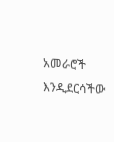አመራሮች እንዲደርሳችው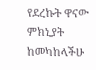የደረኩት ዋናው ምክኒያት ከመካከላችሁ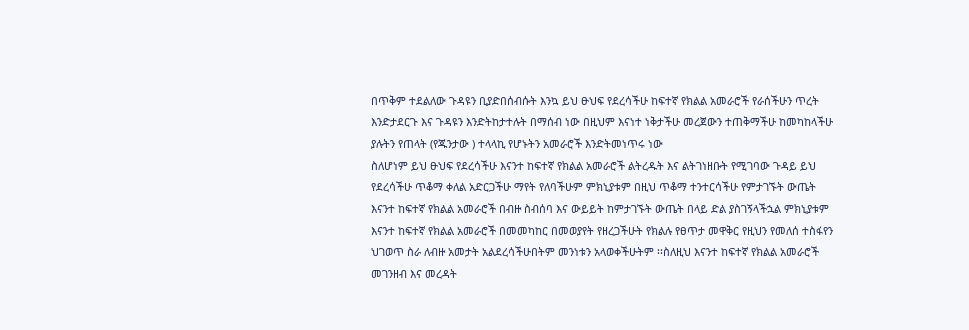በጥቅም ተደልለው ጉዳዩን ቢያድበሰብሱት እንኳ ይህ ፁህፍ የደረሳችሁ ከፍተኛ የክልል አመራሮች የራሰችሁን ጥረት እንድታደርጉ እና ጉዳዩን እንድትከታተሉት በማሰብ ነው በዚህም እናነተ ነቅታችሁ መረጀውን ተጠቅማችሁ ከመካከላችሁ ያሉትን የጠላት (የጁንታው ) ተላላኪ የሆኑትን አመራሮች እንድትመነጥሩ ነው
ስለሆነም ይህ ፁህፍ የደረሳችሁ እናንተ ከፍተኛ የክልል አመራሮች ልትረዱት እና ልትገነዘቡት የሚገባው ጉዳይ ይህ የደረሳችሁ ጥቆማ ቀለል አድርጋችሁ ማየት የለባችሁም ምክኒያቱም በዚህ ጥቆማ ተንተርሳችሁ የምታገኙት ውጤት እናንተ ከፍተኛ የክልል አመራሮች በብዙ ስብሰባ እና ውይይት ከምታገኙት ውጤት በላይ ድል ያስገኝላችኋል ምክኒያቱም እናንተ ከፍተኛ የክልል አመራሮች በመመካከር በመወያየት የዘረጋችሁት የክልሉ የፀጥታ መዋቅር የዚህን የመለሰ ተስፋየን ህገወጥ ስራ ለብዙ አመታት አልደረሳችሁበትም መንነቱን አላወቀችሁትም ፡፡ስለዚህ እናንተ ከፍተኛ የክልል አመራሮች መገንዘብ እና መረዳት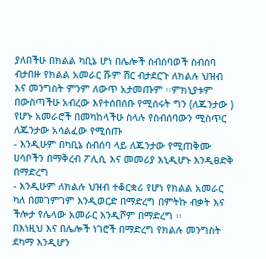ያለበችሁ በክልል ካቢኔ ሆነ በሌሎች ስብሰባወች ስብሰባ ብታበዙ የክልል አመራር ሹም ሽር ብታደርጉ ለክልሉ ህዝብ እና መንግስት ምንም ለውጥ አታመጡም ፡፡ምክኒያቱም በውስጣችሁ አብረው እየተሰበሰቡ የሚሰሩት ግን (ለጁንታው ) የሆኑ አመራሮች በመካከላችሁ ስላሉ የስብሰባውን ሚስጥር ለጁንታው አሳልፈው የሚሰጡ
- እንዲሁም በካቢኔ ስብሰባ ላይ ለጁንታው የሚጠቅሙ ሀሳቦችን በማቅረብ ፖሊሲ እና መመሪያ እኒዲሆኑ እንዲፀድቅ በማድረግ
- እንዲሁም ለክልሉ ህዝብ ተቆርቋሪ የሆነ የክልል አመራር ካለ በመገምገም እንዲወርድ በማድረግ በምትኩ ብቃት እና ችሎታ የሌላው አመራር እንዲሾም በማድረግ ፡፡
በእነዚህ እና በሌሎች ነገሮች በማድረግ የክልሉ መንግስት ደካማ እንዲሆን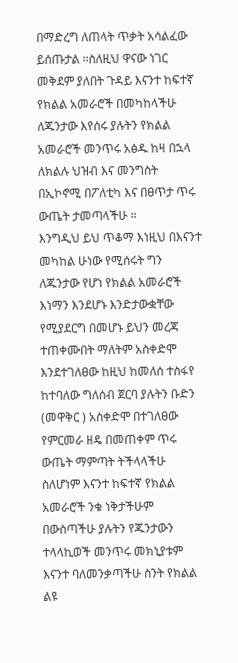በማድረግ ለጠላት ጥቃት አሳልፈው ይሰጡታል ፡፡ስለዚህ ዋናው ነገር መቅደም ያለበት ጉዳይ እናንተ ከፍተኛ የክልል አመራሮች በመካከላችሁ ለጁንታው እየሰሩ ያሉትን የክልል አመራሮች መንጥሩ አፅዱ ከዛ በኋላ ለክልሉ ህዝብ እና መንግስት በኢኮኖሚ በፖለቲካ እና በፀጥታ ጥሩ ውጤት ታመጣላችሁ ፡፡
እንግዲህ ይህ ጥቆማ እነዚህ በእናንተ መካከል ሁነው የሚሰሩት ግን ለጁንታው የሆነ የክልል አመራሮች እነማን እንደሆኑ እንድታውቋቸው የሚያደርግ በመሆኑ ይህን መረጃ ተጠቀሙበት ማለትም አስቀድሞ እንደተገለፀው ከዚህ ከመለሰ ተስፋየ ከተባለው ግለሰብ ጀርባ ያሉትን ቡድን (መዋቅር ) አስቀድሞ በተገለፀው የምርመራ ዘዴ በመጠቀም ጥሩ ውጤት ማምጣት ትችላላችሁ ስለሆነም እናንተ ከፍተኛ የክልል አመራሮች ንቁ ነቅታችሁም በውስጣችሁ ያሉትን የጁንታውን ተላላኪወች መንጥሩ መክኒያቱም እናንተ ባለመንቃጣችሁ ስንት የክልል ልዩ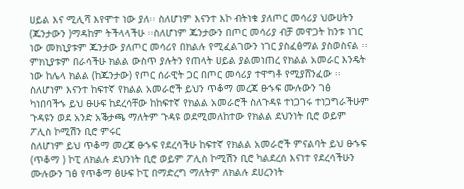ሀይል እና ሚሊሻ እየሞተ ነው ያለ፡፡ ስለሆነም እናንተ እኮ ብትነቁ ያለጦር መሳሪያ ህውሀትን (ጁንታውን )ማዳከም ትችላላችሁ ፡፡ስለሆነም ጁንታውን በጦር መሳሪያ ብቻ መዋጋት ከንቱ ነገር ነው መክኒያቱም ጁንታው ያለጦር መሳሪየ በክልሉ የሚፈልገውን ነገር ያስፈፅማል ያስወስናል ፡፡ምክኒያቱም በራሳችሁ ክልል ውስጥ ያሉትን የጠላት ሀይል ያልመነጠረ የክልል አመራር እንዴት ነው ከሌላ ክልል (ከጁንታው) የጦር ሰራዊት ጋር በጦር መሳሪያ ተዋግቶ የሚያሸንፈው ፡፡
ስለሆነም እናንተ ከፍተኛ የክልል አመራሮች ይህን ጥቆማ መረጃ ፁኁፍ ሙሉውን ገፅ ካነበባችኁ ይህ ፁሁፍ ከደረሳቸው ከከፍተኛ የክልል አመራሮች ስለጉዳዩ ተነጋገሩ ተነጋግራችሁም ጉዳዩን ወደ አንድ አቕታጫ ማለትም ጉዳዩ ወደሚመለከተው የክልል ደህንነት ቢሮ ወይም ፖሊስ ኮሚሽን ቢሮ ምሩር
ስለሆነም ይህ ጥቆማ መረጃ ፁኁፍ የደረሳችሁ ከፍተኛ የክልል አመራሮች ምናልባት ይህ ፁኁፍ (ጥቆማ ) ኮፒ ለክልሉ ደህንነት ቢሮ ወይም ፖሊስ ኮሚሽን ቢሮ ካልደረሰ እናነተ የደረሳችሁን ሙሉውን ገፅ የጥቆማ ፅሁፍ ኮፒ በማድረግ ማለትም ለክልሉ ደሀረንነት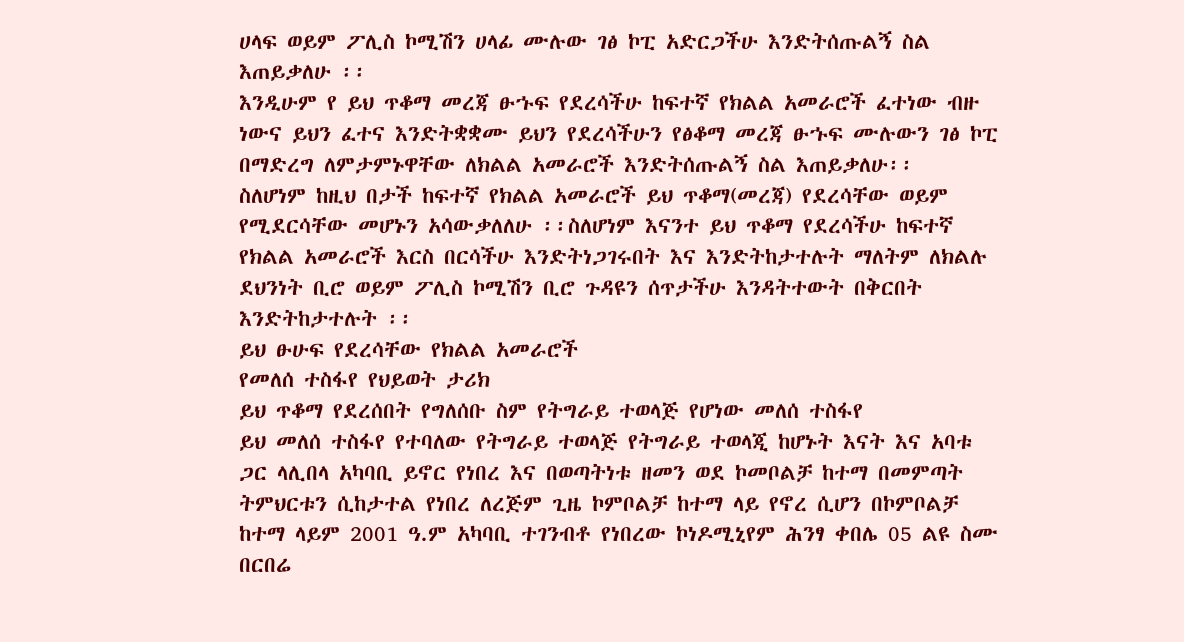ሀላፍ ወይም ፖሊስ ኮሚሽን ሀላፊ ሙሉው ገፅ ኮፒ አድርጋችሁ እንድትሰጡልኝ ስል እጠይቃለሁ ፡፡
እንዲሁም የ ይህ ጥቆማ መረጃ ፁኁፍ የደረሳችሁ ከፍተኛ የክልል አመራሮች ፈተነው ብዙ ነውና ይህን ፈተና እንድትቋቋሙ ይህን የደረሳችሁን የፅቆማ መረጃ ፁኁፍ ሙሉውን ገፅ ኮፒ በማድረግ ለምታምኑዋቸው ለክልል አመራሮች እንድትሰጡልኝ ስል እጠይቃለሁ፡፡
ስለሆነም ከዚህ በታች ከፍተኛ የክልል አመራሮች ይህ ጥቆማ(መረጃ) የደረሳቸው ወይም የሚደርሳቸው መሆኑን አሳውቃለለሁ ፡፡ስለሆነም እናንተ ይህ ጥቆማ የደረሳችሁ ከፍተኛ የክልል አመራሮች እርስ በርሳችሁ እንድትነጋገሩበት እና እንድትከታተሉት ማለትም ለክልሉ ደህንነት ቢሮ ወይም ፖሊስ ኮሚሽን ቢሮ ጉዳዩን ሰጥታችሁ እንዳትተውት በቅርበት እንድትከታተሉት ፡፡
ይህ ፁሁፍ የደረሳቸው የክልል አመራሮች
የመለሰ ተስፋየ የህይወት ታሪክ
ይህ ጥቆማ የደረሰበት የግለሰቡ ስም የትግራይ ተወላጅ የሆነው መለሰ ተስፋየ
ይህ መለሰ ተስፋየ የተባለው የትግራይ ተወላጅ የትግራይ ተወላጂ ከሆኑት እናት እና አባቱ ጋር ላሊበላ አካባቢ ይኖር የነበረ እና በወጣትነቱ ዘመን ወደ ኮመቦልቻ ከተማ በመምጣት ትምህርቱን ሲከታተል የነበረ ለረጅም ጊዜ ኮምቦልቻ ከተማ ላይ የኖረ ሲሆን በኮምቦልቻ ከተማ ላይም 2001 ዓ.ም አካባቢ ተገንብቶ የነበረው ኮነዶሚኒየም ሕንፃ ቀበሌ 05 ልዩ ስሙ በርበሬ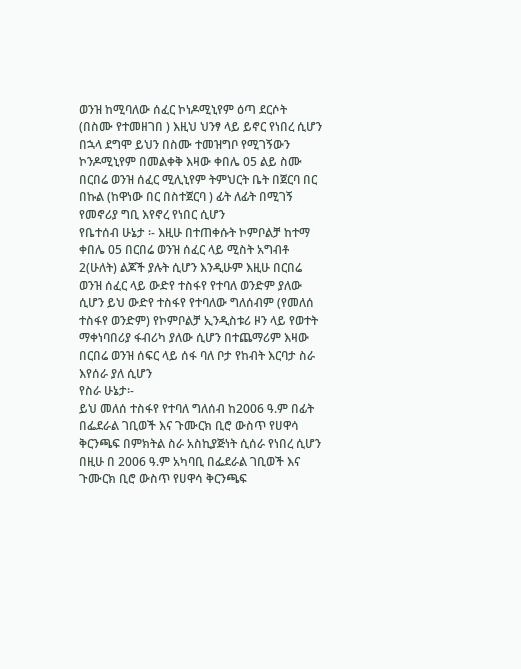ወንዝ ከሚባለው ሰፈር ኮነዶሚኒየም ዕጣ ደርሶት (በስሙ የተመዘገበ ) እዚህ ህንፃ ላይ ይኖር የነበረ ሲሆን በኋላ ደግሞ ይህን በስሙ ተመዝግቦ የሚገኝውን ኮንዶሚኒየም በመልቀቅ እዛው ቀበሌ 05 ልይ ስሙ በርበሬ ወንዝ ሰፈር ሚሊኒየም ትምህርት ቤት በጀርባ በር በኩል (ከዋነው በር በስተጀርባ ) ፊት ለፊት በሚገኝ የመኖሪያ ግቢ እየኖረ የነበር ሲሆን
የቤተሰብ ሁኔታ ፡- እዚሁ በተጠቀሱት ኮምቦልቻ ከተማ ቀበሌ 05 በርበሬ ወንዝ ሰፈር ላይ ሚስት አግብቶ 2(ሁለት) ልጆች ያሉት ሲሆን እንዲሁም እዚሁ በርበሬ ወንዝ ሰፈር ላይ ውድየ ተስፋየ የተባለ ወንድም ያለው ሲሆን ይህ ውድየ ተስፋየ የተባለው ግለሰብም (የመለሰ ተስፋየ ወንድም) የኮምቦልቻ ኢንዲስቱሪ ዞን ላይ የወተት ማቀነባበሪያ ፋብሪካ ያለው ሲሆን በተጨማሪም እዛው በርበሬ ወንዝ ሰፍር ላይ ሰፋ ባለ ቦታ የከብት እርባታ ስራ እየሰራ ያለ ሲሆን
የስራ ሁኔታ፡-
ይህ መለሰ ተስፋየ የተባለ ግለሰብ ከ2006 ዓ.ም በፊት በፌደራል ገቢወች እና ጉሙርክ ቢሮ ውስጥ የሀዋሳ ቅርንጫፍ በምክትል ስራ አስኪያጅነት ሲሰራ የነበረ ሲሆን በዚሁ በ 2006 ዓ.ም አካባቢ በፌደራል ገቢወች እና ጉሙርክ ቢሮ ውስጥ የሀዋሳ ቅርንጫፍ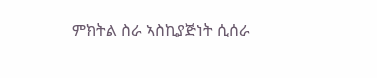ምክትል ስራ ኣስኪያጅነት ሲሰራ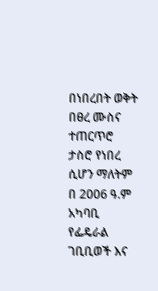በነበረበት ወቅት በፀረ ሙስና ተጠርጥሮ ታስሮ የነበረ ሲሆን ማለትም በ 2006 ዓ.ም አካባቢ የፌዴራል ገቢቢወች እና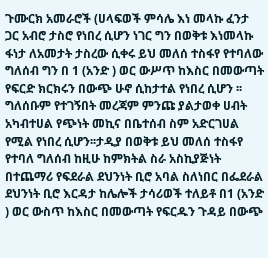ጉሙርክ አመራሮች (ሀላፍወች ምሳሌ እነ መላኩ ፈንታ ጋር አብሮ ታስሮ የነበረ ሲሆን ነገር ግን በወቅቱ እነመላኩ ፋነታ ለአመታት ታስረው ሲቀሩ ይህ መለሰ ተስፋየ የተባለው ግለሰብ ግን በ 1 (አንድ ) ወር ውሥጥ ከእስር በመውጣት የፍርድ ክርክሩን በውጭ ሁኖ ሲከታተል የነበረ ሲሆን ፡፡ ግለሰቡም የተገኝበት መረጃም ምንጩ ያልታወቀ ሀብት አካብተሀል የጭነት መኪና በቤተሰብ ስም አድርገሀል የሚል የነበረ ሲሆን፡፡ታዲያ በወቅቱ ይህ መለሰ ተስፋየ የተባለ ግለሰብ ከዚሁ ከምክትል ስራ አስኪያጅነት በተጨማሪ የፍደራል ደህንነት ቢሮ አባል ስለነበር በፌደራል ደህንነት ቢሮ እርዳታ ከሌሎች ታሳሪወች ተለይቶ በ1 (አንድ ) ወር ውስጥ ከእስር በመውጣት የፍርዱን ጉዳይ በውጭ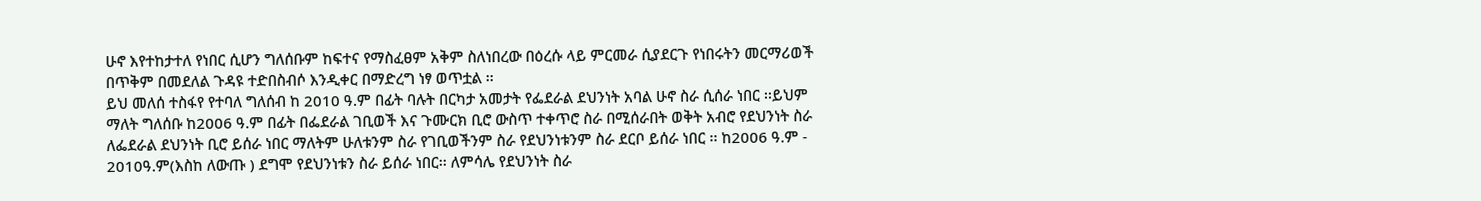ሁኖ እየተከታተለ የነበር ሲሆን ግለሰቡም ከፍተና የማስፈፀም አቅም ስለነበረው በዕረሱ ላይ ምርመራ ሲያደርጉ የነበሩትን መርማሪወች በጥቅም በመደለል ጉዳዩ ተድበስብሶ እንዲቀር በማድረግ ነፃ ወጥቷል ፡፡
ይህ መለሰ ተስፋየ የተባለ ግለሰብ ከ 2010 ዓ.ም በፊት ባሉት በርካታ አመታት የፌደራል ደህንነት አባል ሁኖ ስራ ሲሰራ ነበር ፡፡ይህም ማለት ግለሰቡ ከ2006 ዓ.ም በፊት በፌደራል ገቢወች እና ጉሙርክ ቢሮ ውስጥ ተቀጥሮ ስራ በሚሰራበት ወቅት አብሮ የደህንነት ስራ ለፌደራል ደህንነት ቢሮ ይሰራ ነበር ማለትም ሁለቱንም ስራ የገቢወችንም ስራ የደህንነቱንም ስራ ደርቦ ይሰራ ነበር ፡፡ ከ2006 ዓ.ም - 2010ዓ.ም(እስከ ለውጡ ) ደግሞ የደህንነቱን ስራ ይሰራ ነበር፡፡ ለምሳሌ የደህንነት ስራ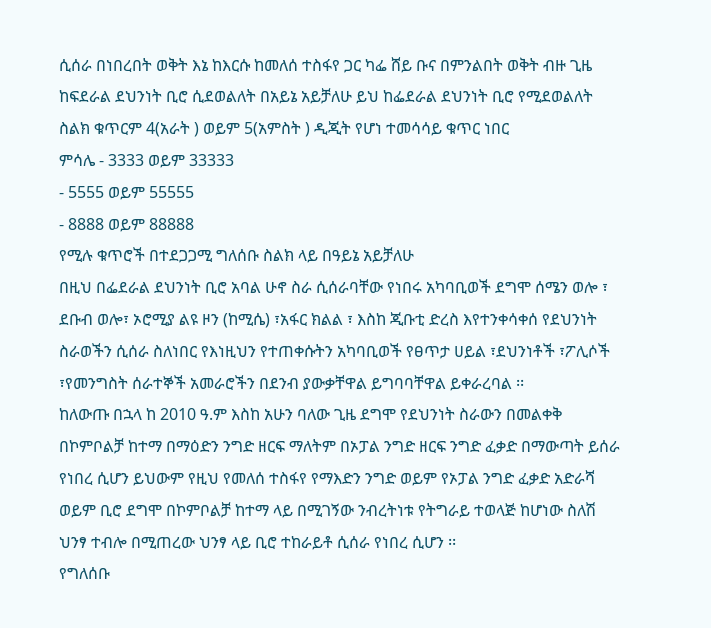ሲሰራ በነበረበት ወቅት እኔ ከእርሱ ከመለሰ ተስፋየ ጋር ካፌ ሸይ ቡና በምንልበት ወቅት ብዙ ጊዜ ከፍደራል ደህንነት ቢሮ ሲደወልለት በአይኔ አይቻለሁ ይህ ከፌደራል ደህንነት ቢሮ የሚደወልለት ስልክ ቁጥርም 4(አራት ) ወይም 5(አምስት ) ዲጂት የሆነ ተመሳሳይ ቁጥር ነበር
ምሳሌ - 3333 ወይም 33333
- 5555 ወይም 55555
- 8888 ወይም 88888
የሚሉ ቁጥሮች በተደጋጋሚ ግለሰቡ ስልክ ላይ በዓይኔ አይቻለሁ
በዚህ በፌደራል ደህንነት ቢሮ አባል ሁኖ ስራ ሲሰራባቸው የነበሩ አካባቢወች ደግሞ ሰሜን ወሎ ፣ ደቡብ ወሎ፣ ኦሮሚያ ልዩ ዞን (ከሚሴ) ፣አፋር ክልል ፣ እስከ ጂቡቲ ድረስ እየተንቀሳቀሰ የደህንነት ስራወችን ሲሰራ ስለነበር የእነዚህን የተጠቀሱትን አካባቢወች የፀጥታ ሀይል ፣ደህንነቶች ፣ፖሊሶች ፣የመንግስት ሰራተኞች አመራሮችን በደንብ ያውቃቸዋል ይግባባቸዋል ይቀራረባል ፡፡
ከለውጡ በኋላ ከ 2010 ዓ.ም እስከ አሁን ባለው ጊዜ ደግሞ የደህንነት ስራውን በመልቀቅ በኮምቦልቻ ከተማ በማዕድን ንግድ ዘርፍ ማለትም በኦፓል ንግድ ዘርፍ ንግድ ፈቃድ በማውጣት ይሰራ የነበረ ሲሆን ይህውም የዚህ የመለሰ ተስፋየ የማእድን ንግድ ወይም የኦፓል ንግድ ፈቃድ አድራሻ ወይም ቢሮ ደግሞ በኮምቦልቻ ከተማ ላይ በሚገኝው ንብረትነቱ የትግራይ ተወላጅ ከሆነው ስለሽ ህንፃ ተብሎ በሚጠረው ህንፃ ላይ ቢሮ ተከራይቶ ሲሰራ የነበረ ሲሆን ፡፡
የግለሰቡ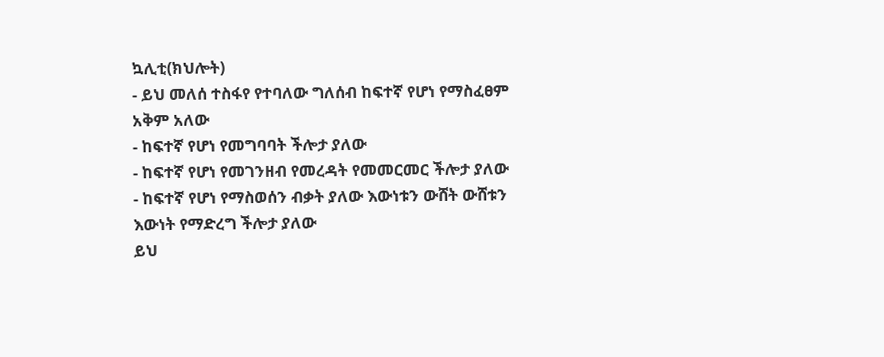ኳሊቲ(ክህሎት)
- ይህ መለሰ ተስፋየ የተባለው ግለሰብ ከፍተኛ የሆነ የማስፈፀም አቅም አለው
- ከፍተኛ የሆነ የመግባባት ችሎታ ያለው
- ከፍተኛ የሆነ የመገንዘብ የመረዳት የመመርመር ችሎታ ያለው
- ከፍተኛ የሆነ የማስወሰን ብቃት ያለው እውነቱን ውሸት ውሸቱን እውነት የማድረግ ችሎታ ያለው
ይህ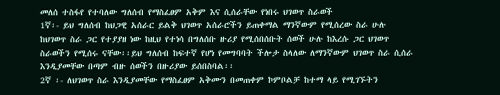መለሰ ተስፋየ የተባለው ግለሰብ የማስፈፀም አቅም እና ሲሰራቸው የነበሩ ህገወጥ ስራወች
1ኛ፡- ይህ ግለሰብ ከህጋዊ አሰራር ይልቅ ህገወጥ አሰራሮችን ይጠቀማል ማንኛውም የሚሰረው ስራ ሁሉ ከህገወጥ ስራ ጋር የተያያዘ ነው ከዚህ የተነሳ በግለሰቡ ዙሪያ የሚሰበሰቡት ሰወች ሁሉ ከእረሱ ጋር ህገወጥ ስራወችን የሚሰሩ ናቸው፡፡ይህ ግለሰብ ከፍተኛ የሆነ የመግባባት ችሎታ ስላለው ለማንኛውም ህገወጥ ስራ ሲሰራ እንዲያመቸው በጣም ብዙ ሰወችን በዙሪያው ይሰበስባል፡፡
2ኛ ፡- ለህገወጥ ስራ እንዲያመቸው የማስፈፀም አቅሙን በመጠቀም ኮምቦልቻ ከተማ ላይ የሚገኙትን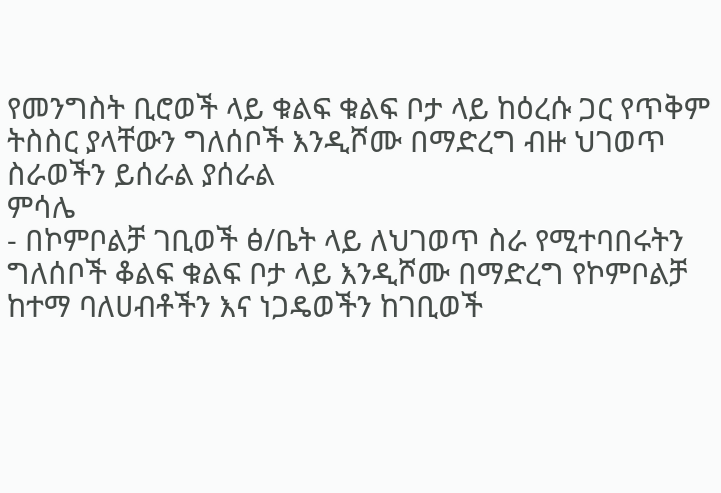የመንግስት ቢሮወች ላይ ቁልፍ ቁልፍ ቦታ ላይ ከዕረሱ ጋር የጥቅም ትስስር ያላቸውን ግለሰቦች እንዲሾሙ በማድረግ ብዙ ህገወጥ ስራወችን ይሰራል ያሰራል
ምሳሌ
- በኮምቦልቻ ገቢወች ፅ/ቤት ላይ ለህገወጥ ስራ የሚተባበሩትን ግለሰቦች ቆልፍ ቁልፍ ቦታ ላይ እንዲሾሙ በማድረግ የኮምቦልቻ ከተማ ባለሀብቶችን እና ነጋዴወችን ከገቢወች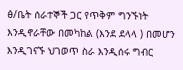ፅ/ቤት ሰራተኞች ጋር የጥቅም ግንኙነት እንዲኖራቸው በመካከል (እንደ ደላላ ) በመሆን እንዲገናኙ ህገወጥ ስራ እንዲሰሩ ግብር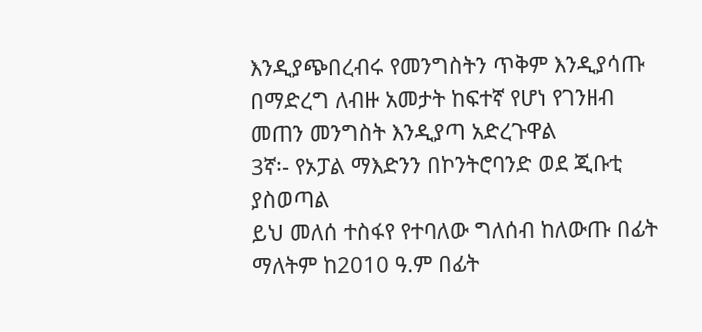እንዲያጭበረብሩ የመንግስትን ጥቅም እንዲያሳጡ በማድረግ ለብዙ አመታት ከፍተኛ የሆነ የገንዘብ መጠን መንግስት እንዲያጣ አድረጉዋል
3ኛ፡- የኦፓል ማእድንን በኮንትሮባንድ ወደ ጂቡቲ ያስወጣል
ይህ መለሰ ተስፋየ የተባለው ግለሰብ ከለውጡ በፊት ማለትም ከ2010 ዓ.ም በፊት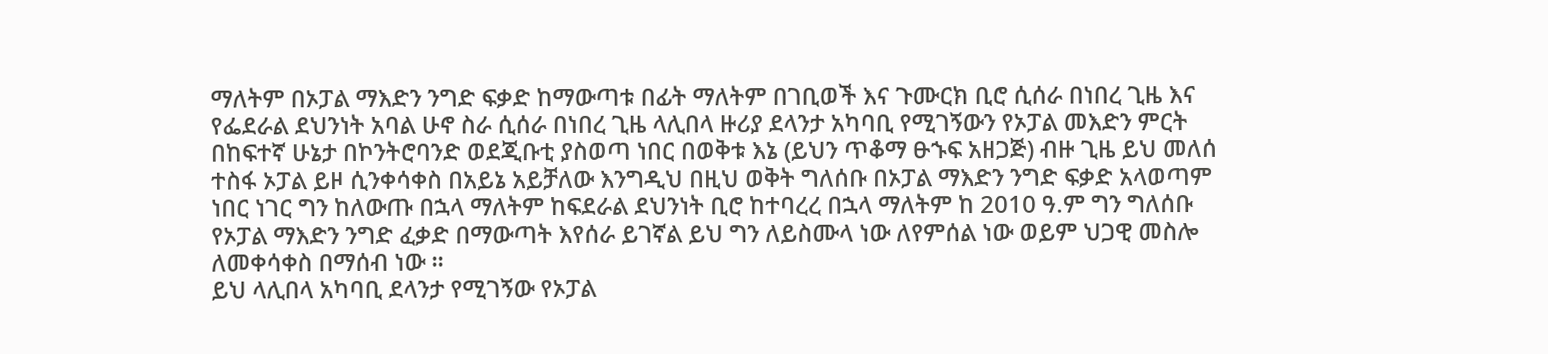ማለትም በኦፓል ማእድን ንግድ ፍቃድ ከማውጣቱ በፊት ማለትም በገቢወች እና ጉሙርክ ቢሮ ሲሰራ በነበረ ጊዜ እና የፌደራል ደህንነት አባል ሁኖ ስራ ሲሰራ በነበረ ጊዜ ላሊበላ ዙሪያ ደላንታ አካባቢ የሚገኝውን የኦፓል መእድን ምርት በከፍተኛ ሁኔታ በኮንትሮባንድ ወደጂቡቲ ያስወጣ ነበር በወቅቱ እኔ (ይህን ጥቆማ ፁኁፍ አዘጋጅ) ብዙ ጊዜ ይህ መለሰ ተስፋ ኦፓል ይዞ ሲንቀሳቀስ በአይኔ አይቻለው እንግዲህ በዚህ ወቅት ግለሰቡ በኦፓል ማእድን ንግድ ፍቃድ አላወጣም ነበር ነገር ግን ከለውጡ በኋላ ማለትም ከፍደራል ደህንነት ቢሮ ከተባረረ በኋላ ማለትም ከ 2010 ዓ.ም ግን ግለሰቡ የኦፓል ማእድን ንግድ ፈቃድ በማውጣት እየሰራ ይገኛል ይህ ግን ለይስሙላ ነው ለየምሰል ነው ወይም ህጋዊ መስሎ ለመቀሳቀስ በማሰብ ነው ፡፡
ይህ ላሊበላ አካባቢ ደላንታ የሚገኝው የኦፓል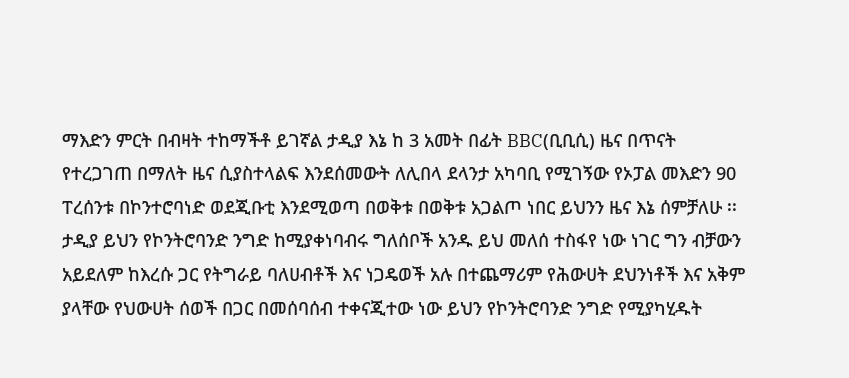ማእድን ምርት በብዛት ተከማችቶ ይገኛል ታዲያ እኔ ከ 3 አመት በፊት BBC(ቢቢሲ) ዜና በጥናት የተረጋገጠ በማለት ዜና ሲያስተላልፍ እንደሰመውት ለሊበላ ደላንታ አካባቢ የሚገኝው የኦፓል መእድን 90 ፐረሰንቱ በኮንተሮባነድ ወደጂቡቲ እንደሚወጣ በወቅቱ በወቅቱ አጋልጦ ነበር ይህንን ዜና እኔ ሰምቻለሁ ፡፡ ታዲያ ይህን የኮንትሮባንድ ንግድ ከሚያቀነባብሩ ግለሰቦች አንዱ ይህ መለሰ ተስፋየ ነው ነገር ግን ብቻውን አይደለም ከእረሱ ጋር የትግራይ ባለሀብቶች እና ነጋዴወች አሉ በተጨማሪም የሕውሀት ደህንነቶች እና አቅም ያላቸው የህውሀት ሰወች በጋር በመሰባሰብ ተቀናጂተው ነው ይህን የኮንትሮባንድ ንግድ የሚያካሂዱት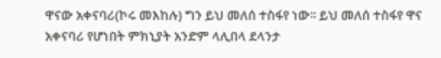ዋናው አቀናባሪ(ኮሩ መእከሉ) ግን ይህ መለሰ ተስፋየ ነው፡፡ ይህ መለሰ ተስፋየ ዋና አቀናባሪ የሆነበት ምክኒያት አንድም ላሊበላ ደላንታ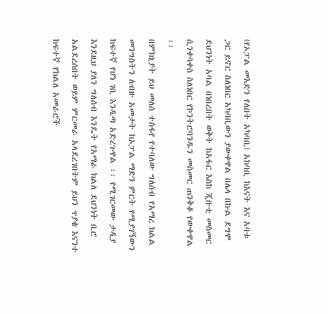(የኦፓል መእድን የለበት አካባቢ) አከባቢ ከእናት እና አባቱ ጋር ይኖር ስለነበር አካባቢውን ያውቀዋል በሌላ በኩል ደግሞ ደህንነት አባል በነበረበት ወቅት ከአፋር እስከ ጂቡቲ መስመር ሲንቀሳቀስ ስለነበር የኮንትሮባንዱን መስመር ጠንቅቆ የውቀዋል ፡፡
በምክኒያት ይህ መለሰ ተስፋየ የተባለው ግለሰብ የአማረ ክልል መንግስትን ለብዙ አመታት ከኦፓል ማድን ምርት የሚያገኝውን ከፍተኛ የሆነ ገቢ እንዲጣ አድረጉዋል ፡፡ የሚገርመው ታዲያ እንደዚህ ያለን ግለሰብ እንዴት የአማራ ክልለ ደህንነት ቢሮ አልደረሰበት ወይም ምርመራ አላደረገበትም ይህን ጥያቄ እናንተ ከፍተኛ የክልለ አመራሮች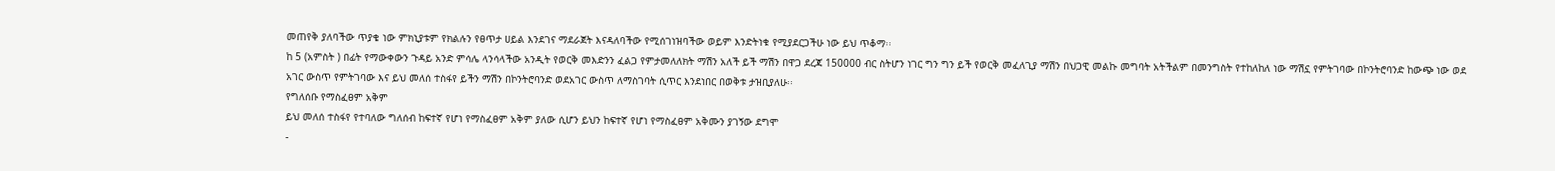መጠየቅ ያለባችው ጥያቄ ነው ምክኒያቱም የክልሉን የፀጥታ ሀይል እንደገና ማደራጀት እናዳለባችው የሚሰገነዝባችው ወይም እንድትነቁ የሚያደርጋችሁ ነው ይህ ጥቆማ፡፡
ከ 5 (አምስት ) በፊት የማውቀውን ጉዳይ አንድ ምሳሌ ላንሳላችው አንዲት የወርቅ መእድንን ፈልጋ የምታመለለክት ማሽን አለች ይች ማሽን በዋጋ ደረጃ 150000 ብር ስትሆን ነገር ግን ግን ይች የወርቅ መፈለጊያ ማሽን በህጋዊ መልኩ መግባት አትችልም በመንግስት የተከለከለ ነው ማሽኗ የምትገባው በኮንትሮባንድ ከውጭ ነው ወደ አገር ውስጥ የምትገባው እና ይህ መለሰ ተስፋየ ይችን ማሽን በኮንትሮባንድ ወደአገር ውስጥ ለማስገባት ሲጥር እንደነበር በወቅቱ ታዝቢያለሁ፡፡
የግለሰቡ የማስፈፀም አቅም
ይህ መለሰ ተስፋየ የተባለው ግለሰብ ከፍተኛ የሆነ የማስፈፀም አቅም ያለው ሲሆን ይህን ከፍተኛ የሆነ የማስፈፀም አቅሙን ያገኝው ደግሞ
-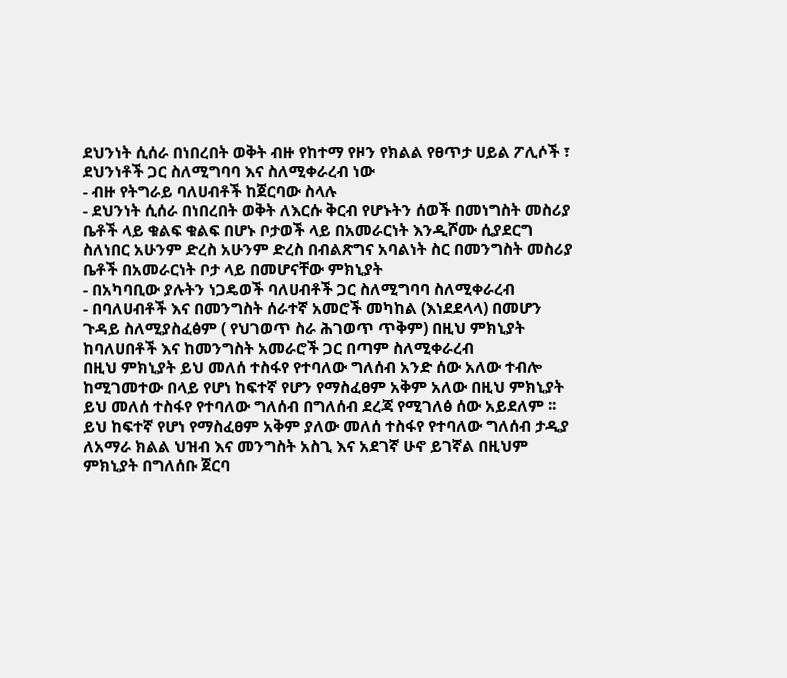ደህንነት ሲሰራ በነበረበት ወቅት ብዙ የከተማ የዞን የክልል የፀጥታ ሀይል ፖሊሶች ፣ ደህንነቶች ጋር ስለሚግባባ እና ስለሚቀራረብ ነው
- ብዙ የትግራይ ባለሀብቶች ከጀርባው ስላሉ
- ደህንነት ሲሰራ በነበረበት ወቅት ለእርሱ ቅርብ የሆኑትን ሰወች በመነግስት መስሪያ ቤቶች ላይ ቁልፍ ቁልፍ በሆኑ ቦታወች ላይ በአመራርነት እንዲሾሙ ሲያደርግ ስለነበር አሁንም ድረስ አሁንም ድረስ በብልጽግና አባልነት ስር በመንግስት መስሪያ ቤቶች በአመራርነት ቦታ ላይ በመሆናቸው ምክኒያት
- በአካባቢው ያሉትን ነጋዴወች ባለሀብቶች ጋር ስለሚግባባ ስለሚቀራረብ
- በባለሀብቶች እና በመንግስት ሰራተኛ አመሮች መካከል (እነደደላላ) በመሆን ጉዳይ ስለሚያስፈፅም ( የህገወጥ ስራ ሕገወጥ ጥቅም) በዚህ ምክኒያት ከባለሀበቶች እና ከመንግስት አመራሮች ጋር በጣም ስለሚቀራረብ
በዚህ ምክኒያት ይህ መለሰ ተስፋየ የተባለው ግለሰብ አንድ ሰው አለው ተብሎ ከሚገመተው በላይ የሆነ ከፍተኛ የሆን የማስፈፀም አቅም አለው በዚህ ምክኒያት ይህ መለሰ ተስፋየ የተባለው ግለሰብ በግለሰብ ደረጃ የሚገለፅ ሰው አይደለም ፡፡
ይህ ከፍተኛ የሆነ የማስፈፀም አቅም ያለው መለሰ ተስፋየ የተባለው ግለሰብ ታዲያ ለአማራ ክልል ህዝብ እና መንግስት አስጊ እና አደገኛ ሁኖ ይገኛል በዚህም ምክኒያት በግለሰቡ ጀርባ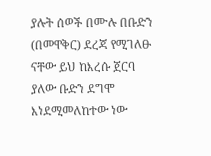ያሉት ሰወች በሙሉ በቡድን (በመዋቅር) ደረጃ የሚገለፁ ናቸው ይህ ከእረሱ ጀርባ ያለው ቡድን ደግሞ እነደሚመለከተው ነው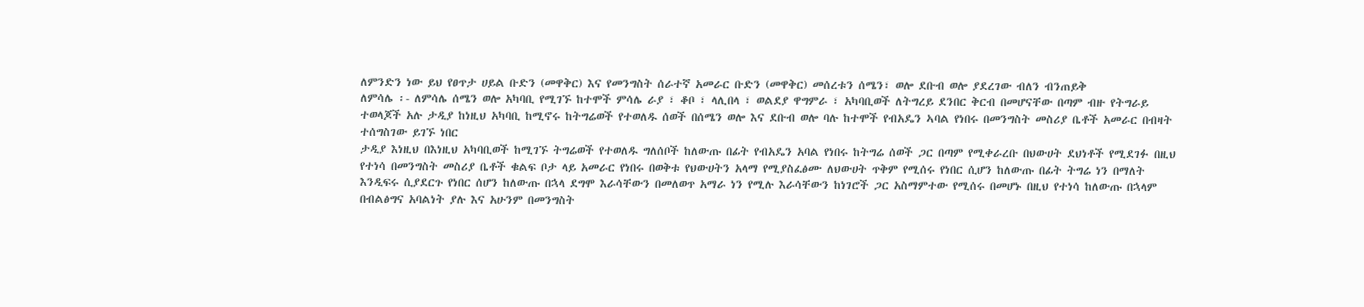ለምንድን ነው ይህ የፀጥታ ሀይል ቡድን (መዋቅር) እና የመንግስት ሰራተኛ አመራር ቡድን (መዋቅር) መሰረቱን ሰሜን፣ ወሎ ደቡብ ወሎ ያደረገው ብለን ብንጠይቅ
ለምሳሌ ፡- ለምሳሌ ሰሜን ወሎ አካባቢ የሚገኙ ከተሞች ምሳሌ ራያ ፣ ቆቦ ፣ ላሊበላ ፣ ወልደያ ዋግምራ ፣ አካባቢወች ለትግረይ ደንበር ቅርብ በመሆናቸው በጣም ብዙ የትግራይ ተወላጆች አሉ ታዲያ ከነዚህ አካባቢ ከሚኖሩ ከትግሬወች የተወለዱ ሰወች በሰሜን ወሎ እና ደቡብ ወሎ ባሉ ከተሞች የብአዴን ኣባል የነበሩ በመንግስት መስሪያ ቤቶች አመራር በብዛት ተሰግስገው ይገኙ ነበር
ታዲያ እነዚህ በእነዚህ አካባቢወች ከሚገኙ ትግሬወች የተወለዱ ግለሰቦች ከለውጡ በፊት የብአዴን አባል የነበሩ ከትግሬ ሰወች ጋር በጣም የሚቀራረቡ በህውሀት ደህነቶች የሚደገፉ በዚህ የተነሳ በመንግስት መስሪያ ቤቶች ቁልፍ ቦታ ላይ አመራር የነበሩ በወቅቱ የህውሀትን አላማ የሚያስፈፅሙ ለህውሀት ጥቅም የሚሰሩ የነበር ሲሆን ከለውጡ በፊት ትግሬ ነን በማለት እንዲፍሩ ሲያደርጉ የነበር ሰሆን ከለውጡ በኋላ ደግሞ እራሳቸውን በመለወጥ አማራ ነን የሚሉ እራሳቸውን ከነገሮች ጋር አስማምተው የሚሰሩ በመሆኑ በዚህ የተነሳ ከለውጡ በኋላም በብልፅግና አባልነት ያሉ እና አሁንም በመንግስት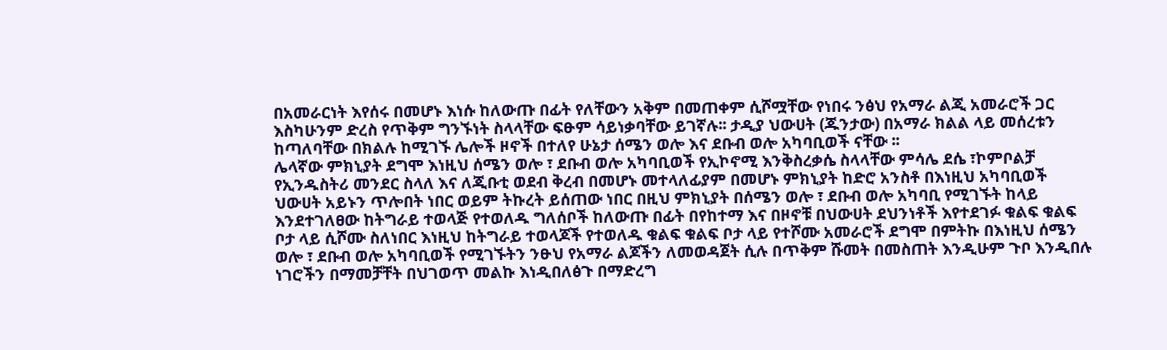በአመራርነት እየሰሩ በመሆኑ እነሱ ከለውጡ በፊት የለቸውን አቅም በመጠቀም ሲሾሟቸው የነበሩ ንፅህ የአማራ ልጂ አመራሮች ጋር እስካሁንም ድረስ የጥቅም ግንኙነት ስላላቸው ፍፁም ሳይነቃባቸው ይገኛሉ፡፡ ታዲያ ህውሀት (ጁንታው) በአማራ ክልል ላይ መሰረቱን ከጣለባቸው በክልሉ ከሚገኙ ሌሎች ዞኖች በተለየ ሁኔታ ሰሜን ወሎ እና ደቡብ ወሎ አካባቢወች ናቸው ፡፡
ሌላኛው ምክኒያት ደግሞ እነዚህ ሰሜን ወሎ ፣ ደቡብ ወሎ አካባቢወች የኢኮኖሚ እንቅስረቃሴ ስላላቸው ምሳሌ ደሴ ፣ኮምቦልቻ የኢንዱስትሪ መንደር ስላለ እና ለጂቡቲ ወደብ ቅረብ በመሆኑ መተላለፊያም በመሆኑ ምክኒያት ከድሮ አንስቶ በእነዚህ አካባቢወች ህውሀት አይኑን ጥሎበት ነበር ወይም ትኩረት ይሰጠው ነበር በዚህ ምክኒያት በሰሜን ወሎ ፣ ደቡብ ወሎ አካባቢ የሚገኙት ከላይ እንደተገለፀው ከትግራይ ተወላጅ የተወለዱ ግለሰቦች ከለውጡ በፊት በየከተማ እና በዞኖቹ በህውሀት ደህንነቶች እየተደገፉ ቁልፍ ቁልፍ ቦታ ላይ ሲሾሙ ስለነበር እነዚህ ከትግራይ ተወላጆች የተወለዱ ቁልፍ ቁልፍ ቦታ ላይ የተሾሙ አመራሮች ደግሞ በምትኩ በእነዚህ ሰሜን ወሎ ፣ ደቡብ ወሎ አካባቢወች የሚገኙትን ንፁህ የአማራ ልጆችን ለመወዳጀት ሲሉ በጥቅም ሹመት በመስጠት እንዲሁም ጉቦ እንዲበሉ ነገሮችን በማመቻቸት በህገወጥ መልኩ እነዲበለፅጉ በማድረግ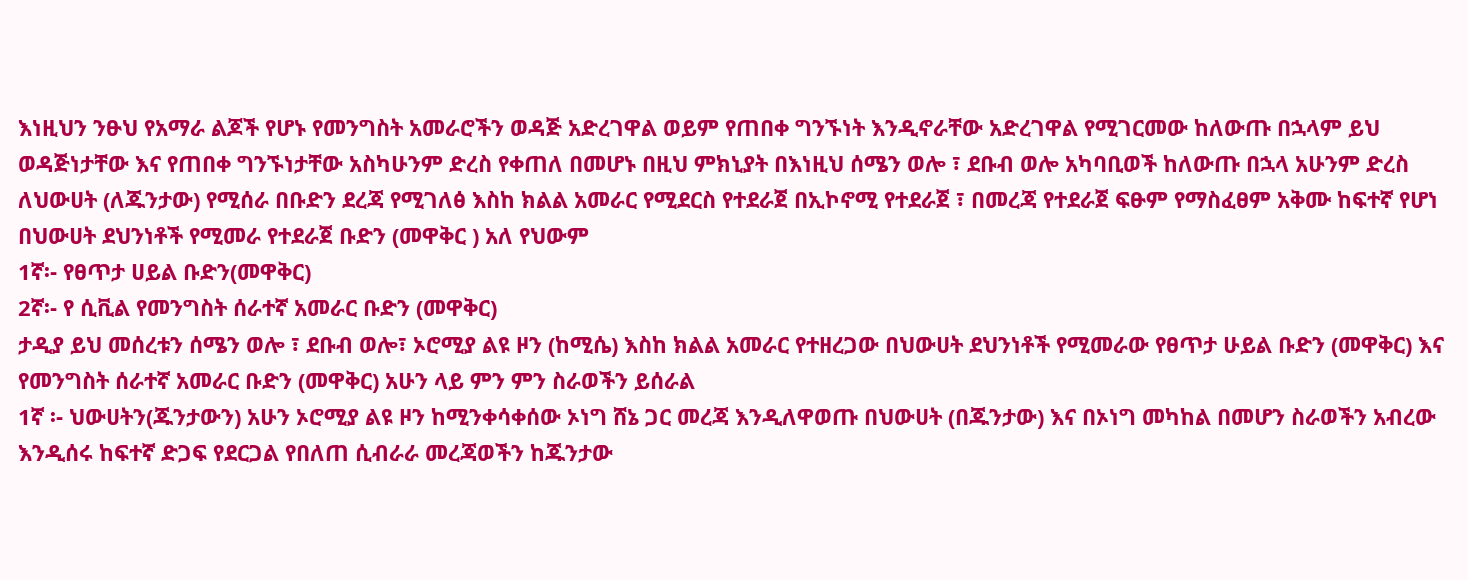እነዚህን ንፁህ የአማራ ልጆች የሆኑ የመንግስት አመራሮችን ወዳጅ አድረገዋል ወይም የጠበቀ ግንኙነት እንዲኖራቸው አድረገዋል የሚገርመው ከለውጡ በኋላም ይህ ወዳጅነታቸው እና የጠበቀ ግንኙነታቸው አስካሁንም ድረስ የቀጠለ በመሆኑ በዚህ ምክኒያት በእነዚህ ሰሜን ወሎ ፣ ደቡብ ወሎ አካባቢወች ከለውጡ በኋላ አሁንም ድረስ ለህውሀት (ለጁንታው) የሚሰራ በቡድን ደረጃ የሚገለፅ እስከ ክልል አመራር የሚደርስ የተደራጀ በኢኮኖሚ የተደራጀ ፣ በመረጃ የተደራጀ ፍፁም የማስፈፀም አቅሙ ከፍተኛ የሆነ በህውሀት ደህንነቶች የሚመራ የተደራጀ ቡድን (መዋቅር ) አለ የህውም
1ኛ፡- የፀጥታ ሀይል ቡድን(መዋቅር)
2ኛ፡- የ ሲቪል የመንግስት ሰራተኛ አመራር ቡድን (መዋቅር)
ታዲያ ይህ መሰረቱን ሰሜን ወሎ ፣ ደቡብ ወሎ፣ ኦሮሚያ ልዩ ዞን (ከሚሴ) እስከ ክልል አመራር የተዘረጋው በህውሀት ደህንነቶች የሚመራው የፀጥታ ሁይል ቡድን (መዋቅር) እና የመንግስት ሰራተኛ አመራር ቡድን (መዋቅር) አሁን ላይ ምን ምን ስራወችን ይሰራል
1ኛ ፡- ህውሀትን(ጁንታውን) አሁን ኦሮሚያ ልዩ ዞን ከሚንቀሳቀሰው ኦነግ ሸኔ ጋር መረጃ እንዲለዋወጡ በህውሀት (በጁንታው) እና በኦነግ መካከል በመሆን ስራወችን አብረው እንዲሰሩ ከፍተኛ ድጋፍ የደርጋል የበለጠ ሲብራራ መረጃወችን ከጁንታው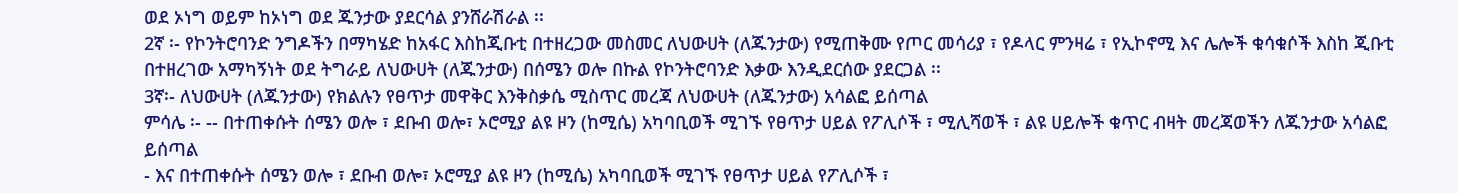ወደ ኦነግ ወይም ከኦነግ ወደ ጁንታው ያደርሳል ያንሸራሽራል ፡፡
2ኛ ፡- የኮንትሮባንድ ንግዶችን በማካሄድ ከአፋር እስከጂቡቲ በተዘረጋው መስመር ለህውሀት (ለጁንታው) የሚጠቅሙ የጦር መሳሪያ ፣ የዶላር ምንዛሬ ፣ የኢኮኖሚ እና ሌሎች ቁሳቁሶች እስከ ጂቡቲ በተዘረገው አማካኝነት ወደ ትግራይ ለህውሀት (ለጁንታው) በሰሜን ወሎ በኩል የኮንትሮባንድ እቃው እንዲደርሰው ያደርጋል ፡፡
3ኛ፡- ለህውሀት (ለጁንታው) የክልሉን የፀጥታ መዋቅር እንቅስቃሴ ሚስጥር መረጃ ለህውሀት (ለጁንታው) አሳልፎ ይሰጣል
ምሳሌ ፡- -- በተጠቀሱት ሰሜን ወሎ ፣ ደቡብ ወሎ፣ ኦሮሚያ ልዩ ዞን (ከሚሴ) አካባቢወች ሚገኙ የፀጥታ ሀይል የፖሊሶች ፣ ሚሊሻወች ፣ ልዩ ሀይሎች ቁጥር ብዛት መረጃወችን ለጁንታው አሳልፎ ይሰጣል
- እና በተጠቀሱት ሰሜን ወሎ ፣ ደቡብ ወሎ፣ ኦሮሚያ ልዩ ዞን (ከሚሴ) አካባቢወች ሚገኙ የፀጥታ ሀይል የፖሊሶች ፣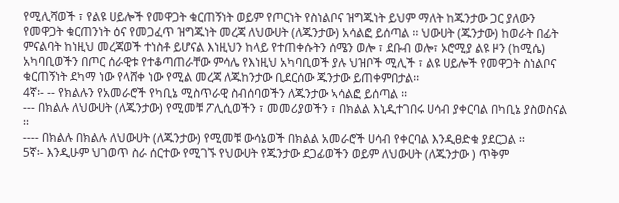የሚሊሻወች ፣ የልዩ ሀይሎች የመዋጋት ቁርጠኝነት ወይም የጦርነት የስነልቦና ዝግጁነት ይህም ማለት ከጁንታው ጋር ያለውን የመዋጋት ቁርጠንነት ዕና የመጋፈጥ ዝግጁነት መረጃ ለህውሀት (ለጁንታው) አሳልፎ ይሰጣል ፡፡ ህውሀት (ጁንታው) ከወራት በፊት ምናልባት ከነዚህ መረጃወች ተነስቶ ይሆናል እነዚህን ከላይ የተጠቀሱትን ሰሜን ወሎ ፣ ደቡብ ወሎ፣ ኦሮሚያ ልዩ ዞን (ከሚሴ) አካባቢወችን በጦር ሰራዊቱ የተቆጣጠራቸው ምሳሌ የእነዚህ አካባቢወች ያሉ ህዝቦች ሚሊች ፣ ልዩ ሀይሎች የመዋጋት ስነልቦና ቁርጠኝነት ደካማ ነው የላሸቀ ነው የሚል መረጃ ለጁከንታው ቢደርሰው ጁንታው ይጠቀምበታል፡፡
4ኛ፡- -- የክልሉን የአመራሮች የካቢኔ ሚስጥራዊ ስብሰባወችን ለጁንታው ኣሳልፎ ይሰጣል ፡፡
--- በክልሉ ለህውሀት (ለጁንታው) የሚመቹ ፖሊሲወችን ፣ መመሪያወችን ፣ በክልል እኒዲተገበሩ ሀሳብ ያቀርባል በካቢኔ ያስወስናል ፡፡
---- በክልሉ በክልሉ ለህውሀት (ለጁንታው) የሚመቹ ውሳኔወች በክልል አመራሮች ሀሳብ የቀርባል እንዲፀድቁ ያደርጋል ፡፡
5ኛ፡- እንዲሁም ህገወጥ ስራ ሰርተው የሚገኙ የህውሀት የጁንታው ደጋፊወችን ወይም ለህውሀት (ለጁንታው ) ጥቅም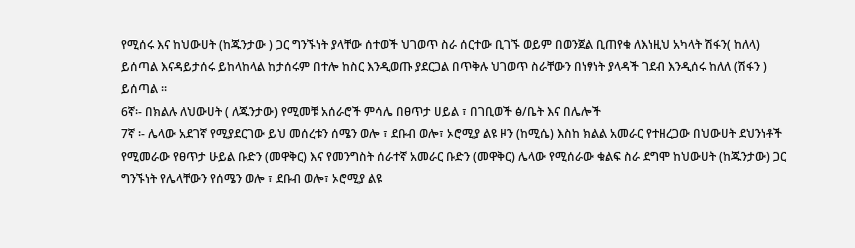የሚሰሩ እና ከህውሀት (ከጁንታው ) ጋር ግንኙነት ያላቸው ሰተወች ህገወጥ ስራ ሰርተው ቢገኙ ወይም በወንጀል ቢጠየቁ ለእነዚህ አካላት ሽፋን( ከለላ) ይሰጣል እናዳይታሰሩ ይከላከላል ከታሰሩም በተሎ ከስር እንዲወጡ ያደርጋል በጥቅሉ ህገወጥ ስራቸውን በነፃነት ያላዳች ገደብ እንዲሰሩ ከለለ (ሽፋን ) ይሰጣል ፡፡
6ኛ፡- በክልሉ ለህውሀት ( ለጁንታው) የሚመቹ አሰራሮች ምሳሌ በፀጥታ ሀይል ፣ በገቢወች ፅ/ቤት እና በሌሎች
7ኛ ፡- ሌላው አደገኛ የሚያደርገው ይህ መሰረቱን ሰሜን ወሎ ፣ ደቡብ ወሎ፣ ኦሮሚያ ልዩ ዞን (ከሚሴ) እስከ ክልል አመራር የተዘረጋው በህውሀት ደህንነቶች የሚመራው የፀጥታ ሁይል ቡድን (መዋቅር) እና የመንግስት ሰራተኛ አመራር ቡድን (መዋቅር) ሌላው የሚሰራው ቁልፍ ስራ ደግሞ ከህውሀት (ከጁንታው) ጋር ግንኙነት የሌላቸውን የሰሜን ወሎ ፣ ደቡብ ወሎ፣ ኦሮሚያ ልዩ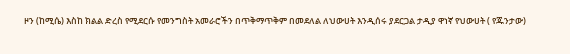ዞን (ከሚሴ) እስከ ክልል ድረስ የሚደርሱ የመንግስት አመራሮችን በጥቅማጥቅም በመደለል ለህውሀት እንዲሰሩ ያደርጋል ታዲያ ዋነኛ የህውሀት ( የጁንታው)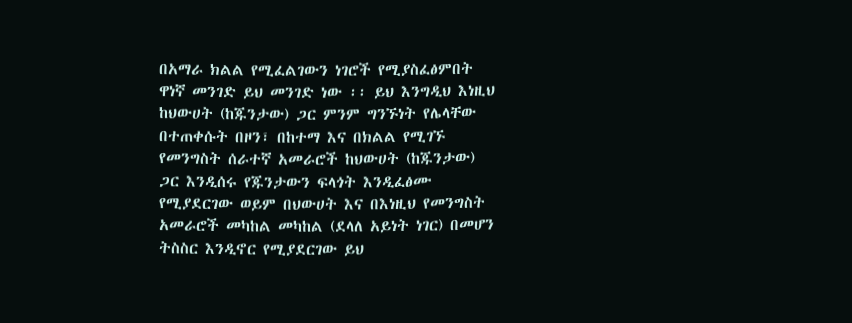በአማራ ክልል የሚፈልገውን ነገሮች የሚያስፈፅምበት ዋነኛ መንገድ ይህ መንገድ ነው ፡፡ ይህ እንግዲህ እነዚህ ከህውሀት (ከጁንታው) ጋር ምንም ግንኙነት የሌላቸው በተጠቀሱት በዞን፣ በከተማ እና በክልል የሚገኙ የመንግስት ሰራተኛ አመራሮች ከህውሀት (ከጁንታው) ጋር እንዲሰሩ የጁንታውን ፍላጎት እንዲፈፅሙ የሚያደርገው ወይም በህውሀት እና በእነዚህ የመንግስት አመራሮች መካከል መካከል (ደላለ አይነት ነገር) በመሆን ትስስር እንዲኖር የሚያደርገው ይህ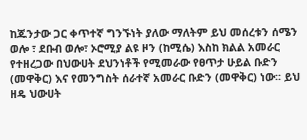ከጁንታው ጋር ቀጥተኛ ግንኙነት ያለው ማለትም ይህ መሰረቱን ሰሜን ወሎ ፣ ደቡብ ወሎ፣ ኦሮሚያ ልዩ ዞን (ከሚሴ) እስከ ክልል አመራር የተዘረጋው በህውሀት ደህንነቶች የሚመራው የፀጥታ ሁይል ቡድን (መዋቅር) እና የመንግስት ሰራተኛ አመራር ቡድን (መዋቅር) ነው፡፡ ይህ ዘዴ ህውሀት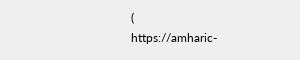(
https://amharic-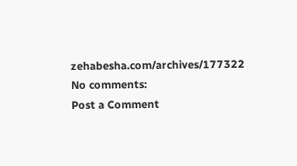zehabesha.com/archives/177322
No comments:
Post a Comment